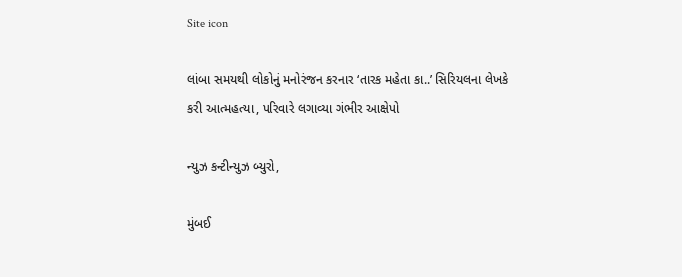Site icon

લાંબા સમયથી લોકોનું મનોરંજન કરનાર ‘તારક મહેતા કા..’ સિરિયલના લેખકે કરી આત્મહત્યા, પરિવારે લગાવ્યા ગંભીર આક્ષેપો

ન્યુઝ કન્ટીન્યુઝ બ્યુરો,

મુંબઈ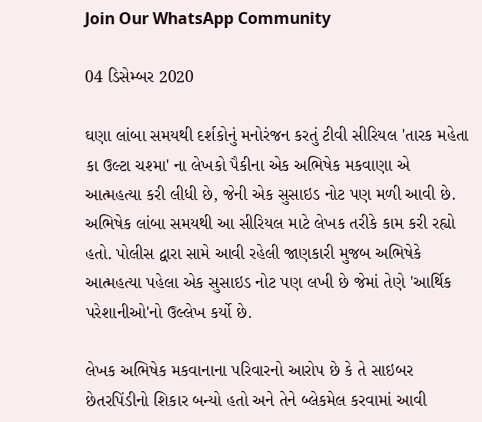Join Our WhatsApp Community

04 ડિસેમ્બર 2020

ઘણા લાંબા સમયથી દર્શકોનું મનોરંજન કરતું ટીવી સીરિયલ 'તારક મહેતા કા ઉલ્ટા ચશ્મા' ના લેખકો પૈકીના એક અભિષેક મકવાણા એ આત્મહત્યા કરી લીધી છે, જેની એક સુસાઇડ નોટ પણ મળી આવી છે. અભિષેક લાંબા સમયથી આ સીરિયલ માટે લેખક તરીકે કામ કરી રહ્યો હતો. પોલીસ દ્વારા સામે આવી રહેલી જાણકારી મુજબ અભિષેકે આત્મહત્યા પહેલા એક સુસાઇડ નોટ પણ લખી છે જેમાં તેણે 'આર્થિક પરેશાનીઓ'નો ઉલ્લેખ કર્યો છે.

લેખક અભિષેક મકવાનાના પરિવારનો આરોપ છે કે તે સાઇબર છેતરપિંડીનો શિકાર બન્યો હતો અને તેને બ્લેકમેલ કરવામાં આવી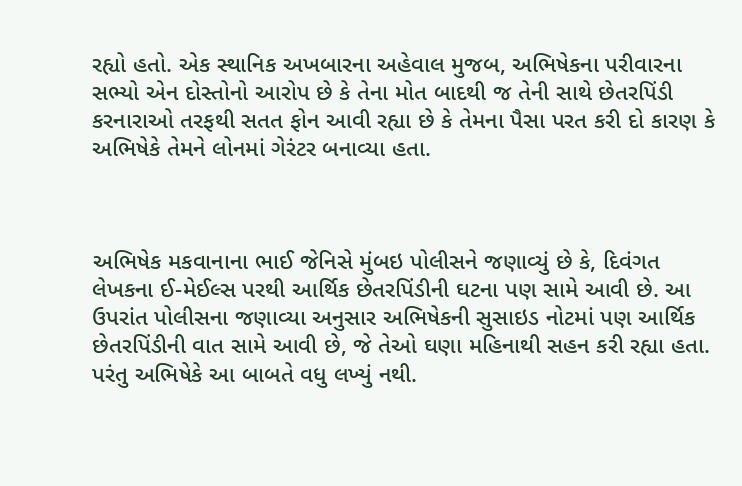રહ્યો હતો. એક સ્થાનિક અખબારના અહેવાલ મુજબ, અભિષેકના પરીવારના સભ્યો એન દોસ્તોનો આરોપ છે કે તેના મોત બાદથી જ તેની સાથે છેતરપિંડી કરનારાઓ તરફથી સતત ફોન આવી રહ્યા છે કે તેમના પૈસા પરત કરી દો કારણ કે અભિષેકે તેમને લોનમાં ગેરંટર બનાવ્યા હતા.



અભિષેક મકવાનાના ભાઈ જેનિસે મુંબઇ પોલીસને જણાવ્યું છે કે, દિવંગત લેખકના ઈ-મેઈલ્સ પરથી આર્થિક છેતરપિંડીની ઘટના પણ સામે આવી છે. આ ઉપરાંત પોલીસના જણાવ્યા અનુસાર અભિષેકની સુસાઇડ નોટમાં પણ આર્થિક છેતરપિંડીની વાત સામે આવી છે, જે તેઓ ઘણા મહિનાથી સહન કરી રહ્યા હતા. પરંતુ અભિષેકે આ બાબતે વધુ લખ્યું નથી.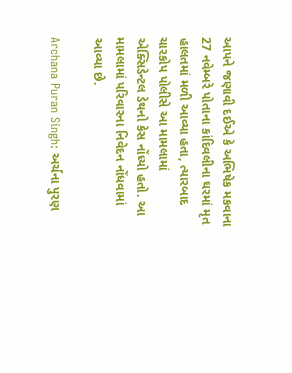આપને જણાવી દઈએ કે અભિષેક મકવાના 27 નવેમ્બરે પોતાના કાંદિવલીના ઘરમાં મૃત હાલતમાં મળી આવ્યા હતા, ત્યારબાદ ચારકોપ પોલીસે આ મામલામાં એક્સિડેન્ટલ ડેથનો કેસ નોંધ્યો હતો. આ મામલામાં પરિવારના નિવેદન નોંધવામાં આવ્યા છે.

Archana Puran Singh: અર્ચના પુરણ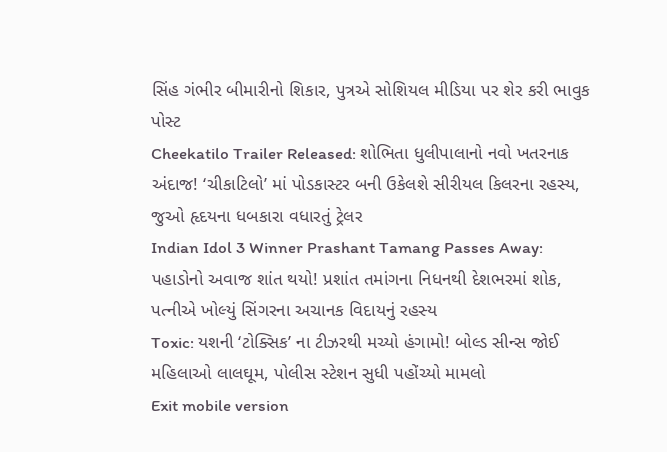સિંહ ગંભીર બીમારીનો શિકાર, પુત્રએ સોશિયલ મીડિયા પર શેર કરી ભાવુક પોસ્ટ
Cheekatilo Trailer Released: શોભિતા ધુલીપાલાનો નવો ખતરનાક અંદાજ! ‘ચીકાટિલો’ માં પોડકાસ્ટર બની ઉકેલશે સીરીયલ કિલરના રહસ્ય, જુઓ હૃદયના ધબકારા વધારતું ટ્રેલર
Indian Idol 3 Winner Prashant Tamang Passes Away: પહાડોનો અવાજ શાંત થયો! પ્રશાંત તમાંગના નિધનથી દેશભરમાં શોક, પત્નીએ ખોલ્યું સિંગરના અચાનક વિદાયનું રહસ્ય
Toxic: યશની ‘ટોક્સિક’ ના ટીઝરથી મચ્યો હંગામો! બોલ્ડ સીન્સ જોઈ મહિલાઓ લાલઘૂમ, પોલીસ સ્ટેશન સુધી પહોંચ્યો મામલો
Exit mobile version